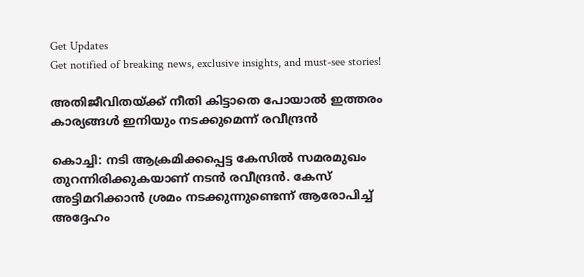Get Updates
Get notified of breaking news, exclusive insights, and must-see stories!

അതിജീവിതയ്ക്ക് നീതി കിട്ടാതെ പോയാല്‍ ഇത്തരം കാര്യങ്ങള്‍ ഇനിയും നടക്കുമെന്ന് രവീന്ദ്രന്‍

കൊച്ചി: നടി ആക്രമിക്കപ്പെട്ട കേസില്‍ സമരമുഖം തുറന്നിരിക്കുകയാണ് നടന്‍ രവീന്ദ്രന്‍. കേസ് അട്ടിമറിക്കാന്‍ ശ്രമം നടക്കുന്നുണ്ടെന്ന് ആരോപിച്ച് അദ്ദേഹം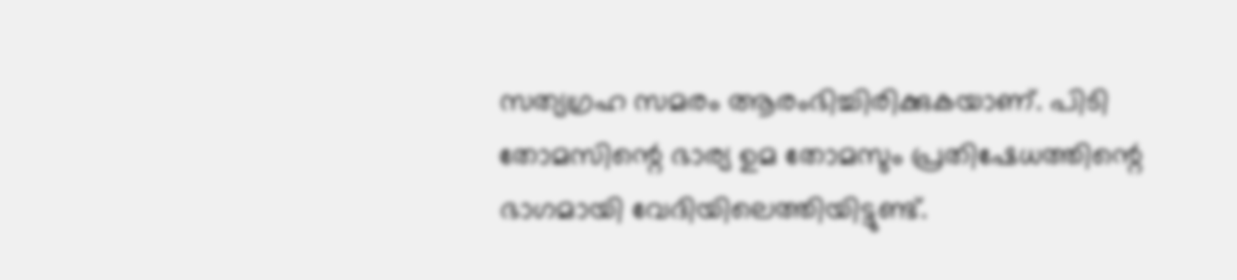സത്യഗ്രഹ സമരം ആരംഭിച്ചിരിക്കുകയാണ്. പിടി തോമസിന്റെ ഭാര്യ ഉമ തോമസും പ്രതിഷേധത്തിന്റെ ഭാഗമായി വേദിയിലെത്തിയിട്ടുണ്ട്.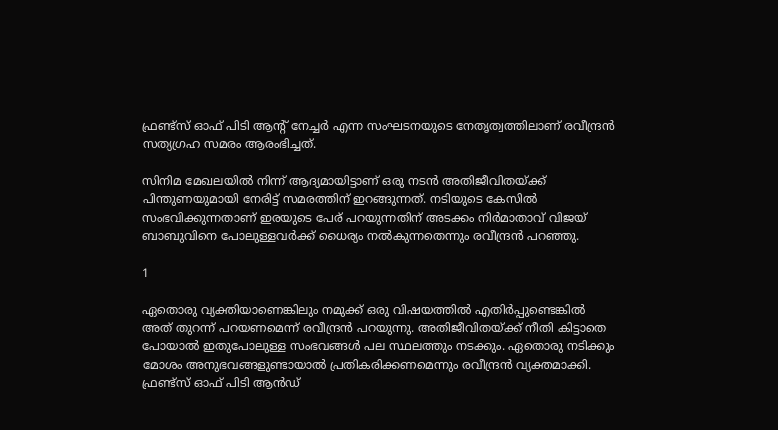ഫ്രണ്ട്‌സ് ഓഫ് പിടി ആന്റ് നേച്ചര്‍ എന്ന സംഘടനയുടെ നേതൃത്വത്തിലാണ് രവീന്ദ്രന്‍ സത്യഗ്രഹ സമരം ആരംഭിച്ചത്.

സിനിമ മേഖലയില്‍ നിന്ന് ആദ്യമായിട്ടാണ് ഒരു നടന്‍ അതിജീവിതയ്ക്ക് പിന്തുണയുമായി നേരിട്ട് സമരത്തിന് ഇറങ്ങുന്നത്. നടിയുടെ കേസില്‍ സംഭവിക്കുന്നതാണ് ഇരയുടെ പേര് പറയുന്നതിന് അടക്കം നിര്‍മാതാവ് വിജയ് ബാബുവിനെ പോലുള്ളവര്‍ക്ക് ധൈര്യം നല്‍കുന്നതെന്നും രവീന്ദ്രന്‍ പറഞ്ഞു.

1

ഏതൊരു വ്യക്തിയാണെങ്കിലും നമുക്ക് ഒരു വിഷയത്തില്‍ എതിര്‍പ്പുണ്ടെങ്കില്‍ അത് തുറന്ന് പറയണമെന്ന് രവീന്ദ്രന്‍ പറയുന്നു. അതിജീവിതയ്ക്ക് നീതി കിട്ടാതെ പോയാല്‍ ഇതുപോലുള്ള സംഭവങ്ങള്‍ പല സ്ഥലത്തും നടക്കും. ഏതൊരു നടിക്കും മോശം അനുഭവങ്ങളുണ്ടായാല്‍ പ്രതികരിക്കണമെന്നും രവീന്ദ്രന്‍ വ്യക്തമാക്കി. ഫ്രണ്ട്‌സ് ഓഫ് പിടി ആന്‍ഡ്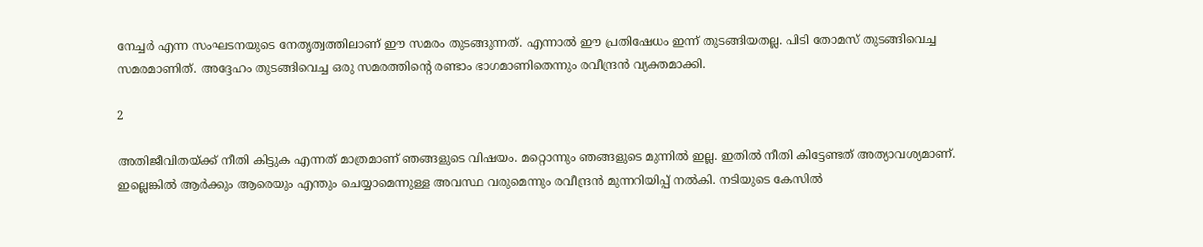നേച്ചര്‍ എന്ന സംഘടനയുടെ നേതൃത്വത്തിലാണ് ഈ സമരം തുടങ്ങുന്നത്. എന്നാല്‍ ഈ പ്രതിഷേധം ഇന്ന് തുടങ്ങിയതല്ല. പിടി തോമസ് തുടങ്ങിവെച്ച സമരമാണിത്. അദ്ദേഹം തുടങ്ങിവെച്ച ഒരു സമരത്തിന്റെ രണ്ടാം ഭാഗമാണിതെന്നും രവീന്ദ്രന്‍ വ്യക്തമാക്കി.

2

അതിജീവിതയ്ക്ക് നീതി കിട്ടുക എന്നത് മാത്രമാണ് ഞങ്ങളുടെ വിഷയം. മറ്റൊന്നും ഞങ്ങളുടെ മുന്നില്‍ ഇല്ല. ഇതില്‍ നീതി കിട്ടേണ്ടത് അത്യാവശ്യമാണ്. ഇല്ലെങ്കില്‍ ആര്‍ക്കും ആരെയും എന്തും ചെയ്യാമെന്നുള്ള അവസ്ഥ വരുമെന്നും രവീന്ദ്രന്‍ മുന്നറിയിപ്പ് നല്‍കി. നടിയുടെ കേസില്‍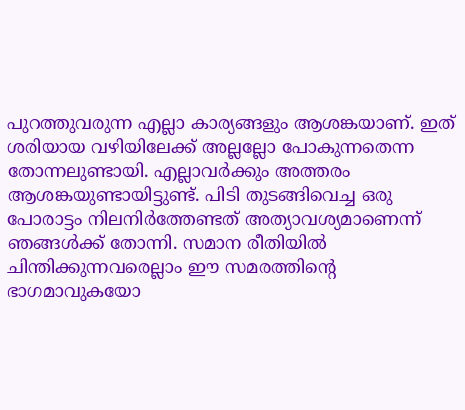പുറത്തുവരുന്ന എല്ലാ കാര്യങ്ങളും ആശങ്കയാണ്. ഇത് ശരിയായ വഴിയിലേക്ക് അല്ലല്ലോ പോകുന്നതെന്ന തോന്നലുണ്ടായി. എല്ലാവര്‍ക്കും അത്തരം ആശങ്കയുണ്ടായിട്ടുണ്ട്. പിടി തുടങ്ങിവെച്ച ഒരു പോരാട്ടം നിലനിര്‍ത്തേണ്ടത് അത്യാവശ്യമാണെന്ന് ഞങ്ങള്‍ക്ക് തോന്നി. സമാന രീതിയില്‍ ചിന്തിക്കുന്നവരെല്ലാം ഈ സമരത്തിന്റെ ഭാഗമാവുകയോ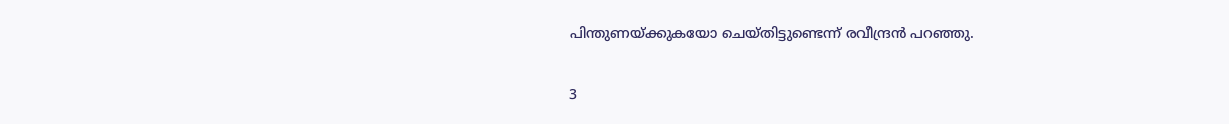പിന്തുണയ്ക്കുകയോ ചെയ്തിട്ടുണ്ടെന്ന് രവീന്ദ്രന്‍ പറഞ്ഞു.

3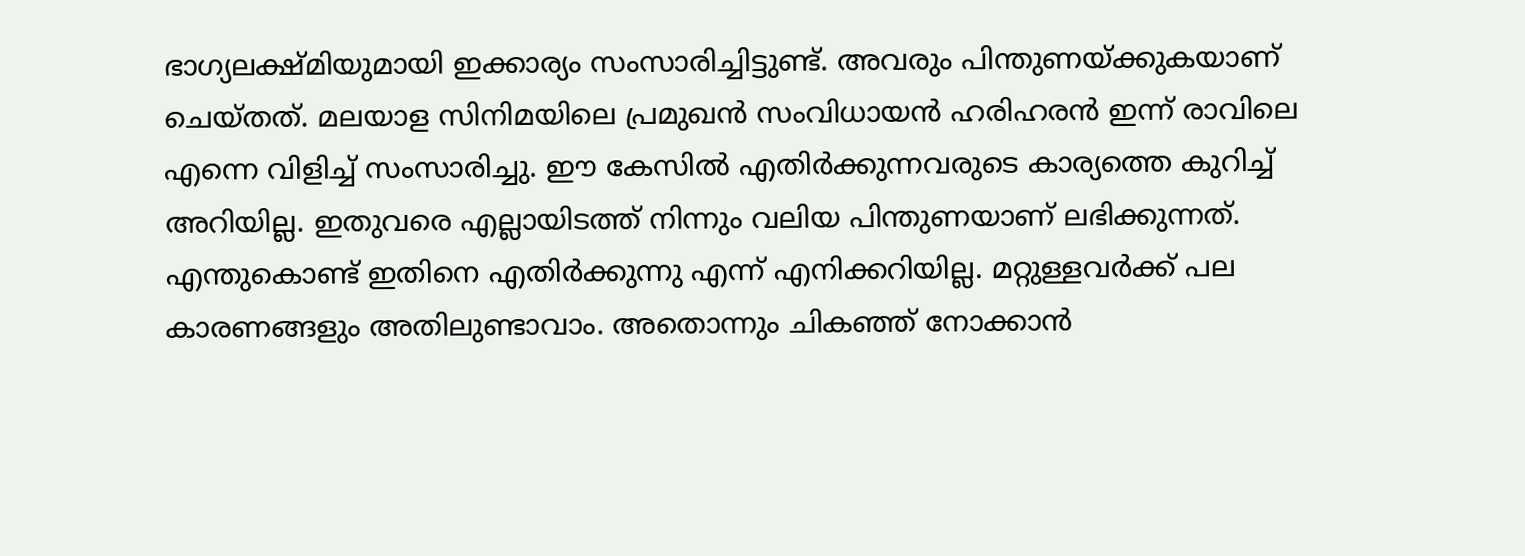ഭാഗ്യലക്ഷ്മിയുമായി ഇക്കാര്യം സംസാരിച്ചിട്ടുണ്ട്. അവരും പിന്തുണയ്ക്കുകയാണ് ചെയ്തത്. മലയാള സിനിമയിലെ പ്രമുഖന്‍ സംവിധായന്‍ ഹരിഹരന്‍ ഇന്ന് രാവിലെ എന്നെ വിളിച്ച് സംസാരിച്ചു. ഈ കേസില്‍ എതിര്‍ക്കുന്നവരുടെ കാര്യത്തെ കുറിച്ച് അറിയില്ല. ഇതുവരെ എല്ലായിടത്ത് നിന്നും വലിയ പിന്തുണയാണ് ലഭിക്കുന്നത്. എന്തുകൊണ്ട് ഇതിനെ എതിര്‍ക്കുന്നു എന്ന് എനിക്കറിയില്ല. മറ്റുള്ളവര്‍ക്ക് പല കാരണങ്ങളും അതിലുണ്ടാവാം. അതൊന്നും ചികഞ്ഞ് നോക്കാന്‍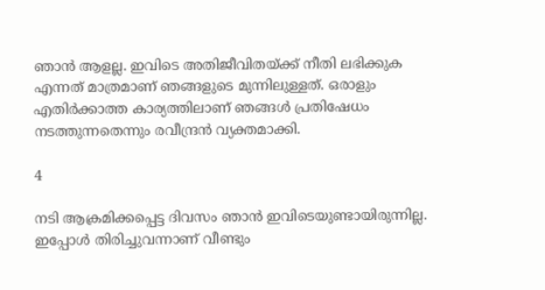ഞാന്‍ ആളല്ല. ഇവിടെ അതിജീവിതയ്ക്ക് നീതി ലഭിക്കുക എന്നത് മാത്രമാണ് ഞങ്ങളുടെ മുന്നിലുള്ളത്. ഒരാളും എതിര്‍ക്കാത്ത കാര്യത്തിലാണ് ഞങ്ങള്‍ പ്രതിഷേധം നടത്തുന്നതെന്നും രവീന്ദ്രന്‍ വ്യക്തമാക്കി.

4

നടി ആക്രമിക്കപ്പെട്ട ദിവസം ഞാന്‍ ഇവിടെയുണ്ടായിരുന്നില്ല. ഇപ്പോള്‍ തിരിച്ചുവന്നാണ് വീണ്ടും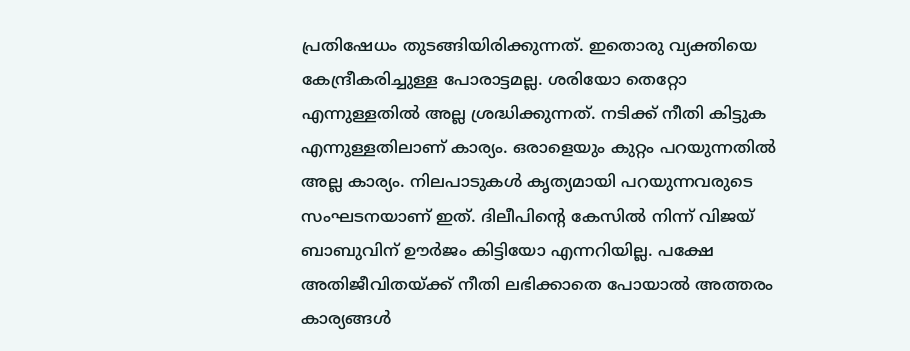പ്രതിഷേധം തുടങ്ങിയിരിക്കുന്നത്. ഇതൊരു വ്യക്തിയെ കേന്ദ്രീകരിച്ചുള്ള പോരാട്ടമല്ല. ശരിയോ തെറ്റോ എന്നുള്ളതില്‍ അല്ല ശ്രദ്ധിക്കുന്നത്. നടിക്ക് നീതി കിട്ടുക എന്നുള്ളതിലാണ് കാര്യം. ഒരാളെയും കുറ്റം പറയുന്നതില്‍ അല്ല കാര്യം. നിലപാടുകള്‍ കൃത്യമായി പറയുന്നവരുടെ സംഘടനയാണ് ഇത്. ദിലീപിന്റെ കേസില്‍ നിന്ന് വിജയ് ബാബുവിന് ഊര്‍ജം കിട്ടിയോ എന്നറിയില്ല. പക്ഷേ അതിജീവിതയ്ക്ക് നീതി ലഭിക്കാതെ പോയാല്‍ അത്തരം കാര്യങ്ങള്‍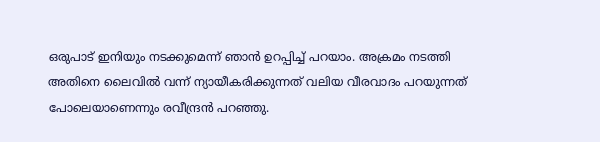ഒരുപാട് ഇനിയും നടക്കുമെന്ന് ഞാന്‍ ഉറപ്പിച്ച് പറയാം. അക്രമം നടത്തി അതിനെ ലൈവില്‍ വന്ന് ന്യായീകരിക്കുന്നത് വലിയ വീരവാദം പറയുന്നത് പോലെയാണെന്നും രവീന്ദ്രന്‍ പറഞ്ഞു.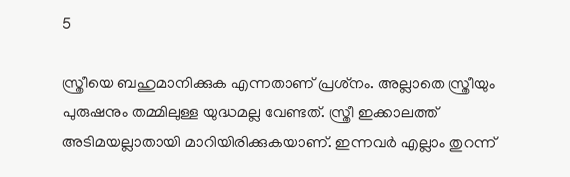5

സ്ത്രീയെ ബഹുമാനിക്കുക എന്നതാണ് പ്രശ്‌നം. അല്ലാതെ സ്ത്രീയും പുരുഷനും തമ്മിലുള്ള യുദ്ധമല്ല വേണ്ടത്. സ്ത്രീ ഇക്കാലത്ത് അടിമയല്ലാതായി മാറിയിരിക്കുകയാണ്. ഇന്നവര്‍ എല്ലാം തുറന്ന്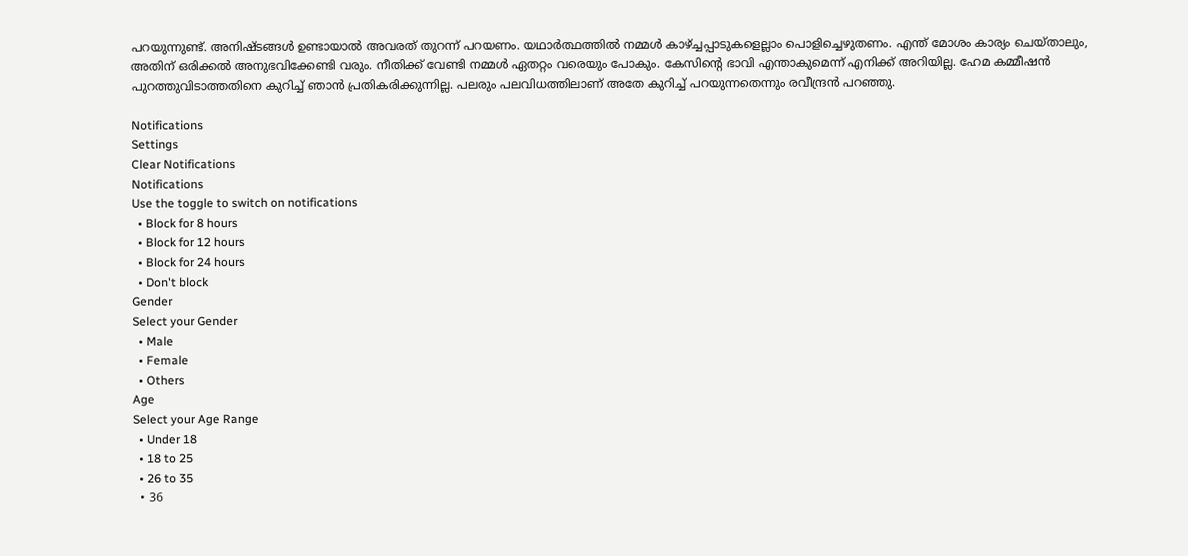പറയുന്നുണ്ട്. അനിഷ്ടങ്ങള്‍ ഉണ്ടായാല്‍ അവരത് തുറന്ന് പറയണം. യഥാര്‍ത്ഥത്തില്‍ നമ്മള്‍ കാഴ്ച്ചപ്പാടുകളെല്ലാം പൊളിച്ചെഴുതണം. എന്ത് മോശം കാര്യം ചെയ്താലും, അതിന് ഒരിക്കല്‍ അനുഭവിക്കേണ്ടി വരും. നീതിക്ക് വേണ്ടി നമ്മള്‍ ഏതറ്റം വരെയും പോകും. കേസിന്റെ ഭാവി എന്താകുമെന്ന് എനിക്ക് അറിയില്ല. ഹേമ കമ്മീഷന്‍ പുറത്തുവിടാത്തതിനെ കുറിച്ച് ഞാന്‍ പ്രതികരിക്കുന്നില്ല. പലരും പലവിധത്തിലാണ് അതേ കുറിച്ച് പറയുന്നതെന്നും രവീന്ദ്രന്‍ പറഞ്ഞു.

Notifications
Settings
Clear Notifications
Notifications
Use the toggle to switch on notifications
  • Block for 8 hours
  • Block for 12 hours
  • Block for 24 hours
  • Don't block
Gender
Select your Gender
  • Male
  • Female
  • Others
Age
Select your Age Range
  • Under 18
  • 18 to 25
  • 26 to 35
  • 36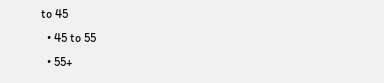to 45
  • 45 to 55
  • 55+